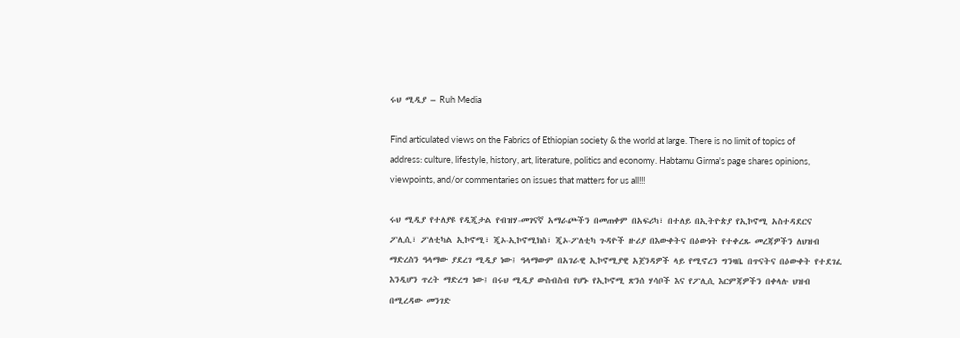ሩህ ሚዲያ – Ruh Media

Find articulated views on the Fabrics of Ethiopian society & the world at large. There is no limit of topics of address: culture, lifestyle, history, art, literature, politics and economy. Habtamu Girma's page shares opinions, viewpoints, and/or commentaries on issues that matters for us all!!!

ሩህ ሚዲያ የተለያዩ የዲጂታል የብዝሃ-መገናኛ አማራጮችን በመጠቀም በአፍሪካ፣ በተለይ በኢትዮጵያ የኢኮኖሚ አስተዳደርና ፖሊሲ፣ ፖለቲካል ኢኮኖሚ፣ ጂኦ-ኢኮኖሚክስ፣ ጂኦ-ፖለቲካ ጉዳዮች ዙሪያ በእውቀትና በዕውነት የተቀረጹ መረጃዎችን ለህዝብ ማድረስን ዓላማው ያደረገ ሚዲያ ነው፤ ዓላማውም በአገራዊ ኢኮኖሚያዊ አጀንዳዎች ላይ የሚኖረን ግንዛቤ በጥናትና በዕውቀት የተደገፈ እንዲሆን ጥረት ማድረግ ነው፤ በሩህ ሚዲያ ውስብስብ የሆኑ የኢኮኖሚ ጽንሰ ሃሳቦች እና የፖሊሲ እርምጃዎችን በቀላሉ ህዝብ በሚረዳው መንገድ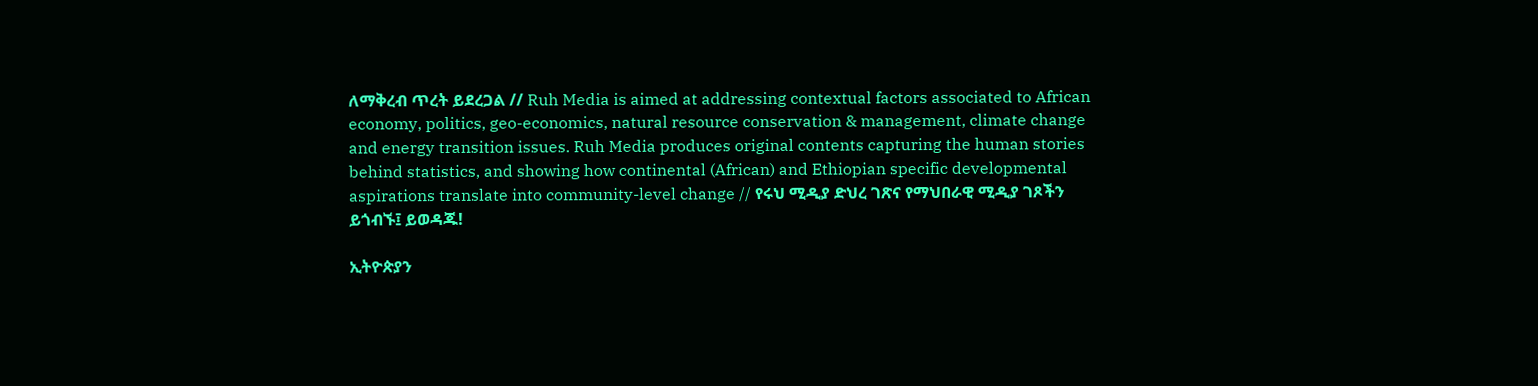ለማቅረብ ጥረት ይደረጋል // Ruh Media is aimed at addressing contextual factors associated to African economy, politics, geo-economics, natural resource conservation & management, climate change and energy transition issues. Ruh Media produces original contents capturing the human stories behind statistics, and showing how continental (African) and Ethiopian specific developmental aspirations translate into community-level change // የሩህ ሚዲያ ድህረ ገጽና የማህበራዊ ሚዲያ ገጾችን ይጎብኙ፤ ይወዳጁ!

ኢትዮጵያን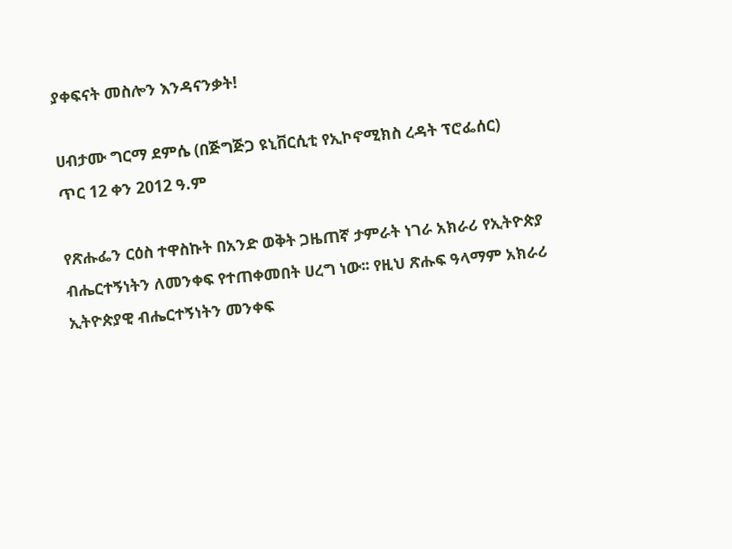ያቀፍናት መስሎን እንዳናንቃት!

ሀብታሙ ግርማ ደምሴ (በጅግጅጋ ዩኒቨርሲቲ የኢኮኖሚክስ ረዳት ፕሮፌሰር)
ጥር 12 ቀን 2012 ዓ.ም

የጽሑፌን ርዕስ ተዋስኩት በአንድ ወቅት ጋዜጠኛ ታምራት ነገራ አክራሪ የኢትዮጵያ ብሔርተኝነትን ለመንቀፍ የተጠቀመበት ሀረግ ነው፡፡ የዚህ ጽሑፍ ዓላማም አክራሪ ኢትዮጵያዊ ብሔርተኝነትን መንቀፍ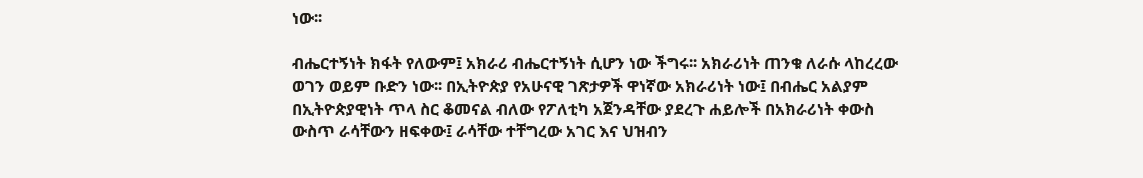ነው፡፡

ብሔርተኝነት ክፋት የለውም፤ አክራሪ ብሔርተኝነት ሲሆን ነው ችግሩ፡፡ አክራሪነት ጠንቁ ለራሱ ላከረረው ወገን ወይም ቡድን ነው፡፡ በኢትዮጵያ የአሁናዊ ገጽታዎች ዋነኛው አክራሪነት ነው፤ በብሔር አልያም በኢትዮጵያዊነት ጥላ ስር ቆመናል ብለው የፖለቲካ አጀንዳቸው ያደረጉ ሐይሎች በአክራሪነት ቀውስ ውስጥ ራሳቸውን ዘፍቀው፤ ራሳቸው ተቸግረው አገር እና ህዝብን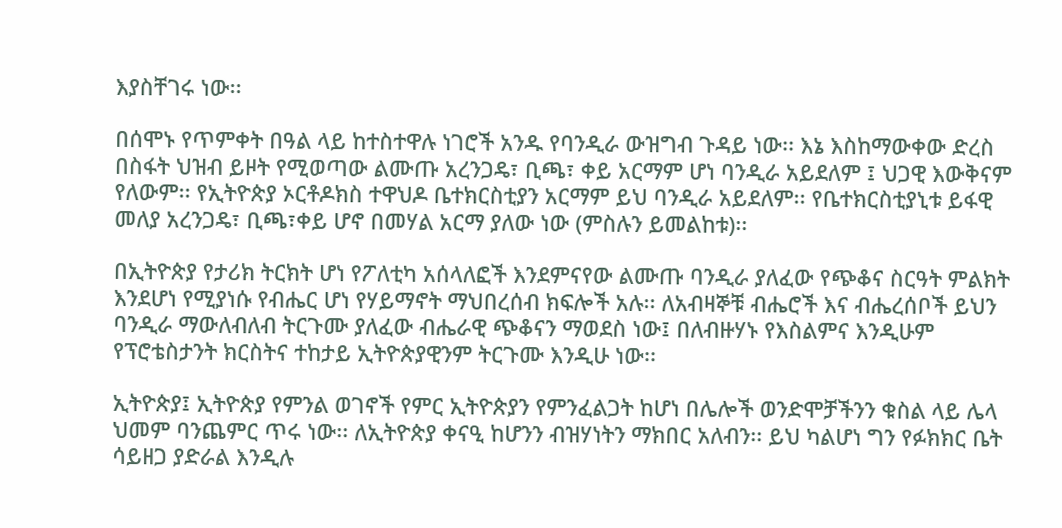እያስቸገሩ ነው፡፡

በሰሞኑ የጥምቀት በዓል ላይ ከተስተዋሉ ነገሮች አንዱ የባንዲራ ውዝግብ ጉዳይ ነው፡፡ እኔ እስከማውቀው ድረስ በስፋት ህዝብ ይዞት የሚወጣው ልሙጡ አረንጋዴ፣ ቢጫ፣ ቀይ አርማም ሆነ ባንዲራ አይደለም ፤ ህጋዊ እውቅናም የለውም፡፡ የኢትዮጵያ ኦርቶዶክስ ተዋህዶ ቤተክርስቲያን አርማም ይህ ባንዲራ አይደለም፡፡ የቤተክርስቲያኒቱ ይፋዊ መለያ አረንጋዴ፣ ቢጫ፣ቀይ ሆኖ በመሃል አርማ ያለው ነው (ምስሉን ይመልከቱ)፡፡

በኢትዮጵያ የታሪክ ትርክት ሆነ የፖለቲካ አሰላለፎች እንደምናየው ልሙጡ ባንዲራ ያለፈው የጭቆና ስርዓት ምልክት እንደሆነ የሚያነሱ የብሔር ሆነ የሃይማኖት ማህበረሰብ ክፍሎች አሉ፡፡ ለአብዛኞቹ ብሔሮች እና ብሔረሰቦች ይህን ባንዲራ ማውለብለብ ትርጉሙ ያለፈው ብሔራዊ ጭቆናን ማወደስ ነው፤ በለብዙሃኑ የእስልምና እንዲሁም የፕሮቴስታንት ክርስትና ተከታይ ኢትዮጵያዊንም ትርጉሙ እንዲሁ ነው፡፡

ኢትዮጵያ፤ ኢትዮጵያ የምንል ወገኖች የምር ኢትዮጵያን የምንፈልጋት ከሆነ በሌሎች ወንድሞቻችንን ቁስል ላይ ሌላ ህመም ባንጨምር ጥሩ ነው፡፡ ለኢትዮጵያ ቀናዒ ከሆንን ብዝሃነትን ማክበር አለብን፡፡ ይህ ካልሆነ ግን የፉክክር ቤት ሳይዘጋ ያድራል እንዲሉ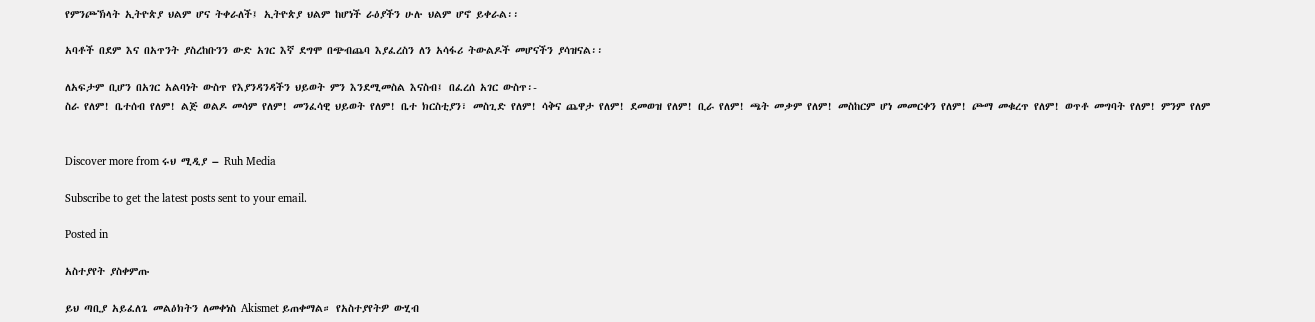የምንጮኽላት ኢትዮጵያ ህልም ሆና ትቀራለች፤ ኢትዮጵያ ህልም ከሆነች ራዕያችን ሁሉ ህልም ሆኖ ይቀራል፡፡

አባቶች በደም እና በአጥንት ያስረከቡንን ውድ አገር እኛ ደግሞ በጭብጨባ እያፈረስን ለን አሳፋሪ ትውልዶች መሆናችን ያሳዝናል፡፡

ለአፍታም ቢሆን በአገር አልባነት ውስጥ የእያንዳንዳችን ህይወት ምን እንደሚመስል እናስብ፤ በፈረሰ አገር ውስጥ፡-
ስራ የለም! ቤተሰብ የለም! ልጅ ወልዶ መሳም የለም! መንፈሳዊ ህይወት የለም! ቤተ ክርስቲያን፣ መስጊድ የለም! ሳቅና ጨዋታ የለም! ደመወዝ የለም! ቢራ የለም! ጫት መቃም የለም! መስከርም ሆነ መመርቀን የለም! ጮማ መቁረጥ የለም! ወጥቶ መግባት የለም! ምንም የለም


Discover more from ሩህ ሚዲያ – Ruh Media

Subscribe to get the latest posts sent to your email.

Posted in

አስተያየት ያስቀምጡ

ይህ ጣቢያ አይፈለጌ መልዕክትን ለመቀነስ Akismet ይጠቀማል። የአስተያየትዎ ውሂብ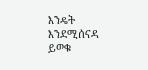እንዴት እንደሚሰናዳ ይወቁ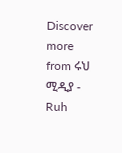Discover more from ሩህ ሚዲያ - Ruh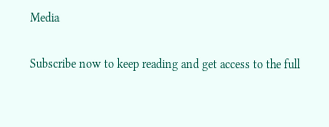Media

Subscribe now to keep reading and get access to the full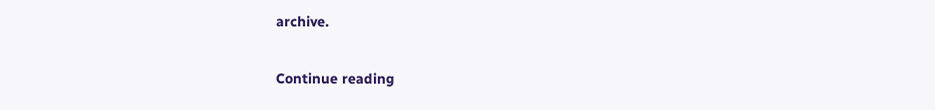archive.

Continue reading